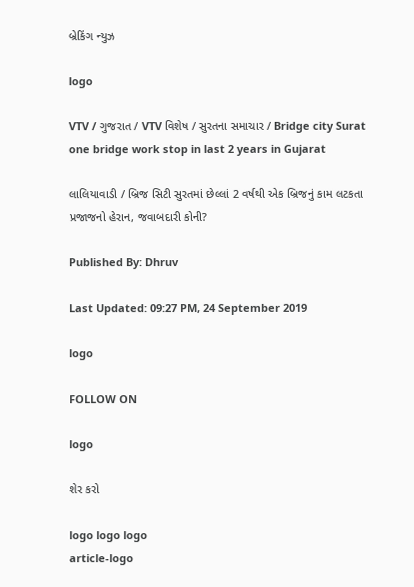બ્રેકિંગ ન્યુઝ

logo

VTV / ગુજરાત / VTV વિશેષ / સુરતના સમાચાર / Bridge city Surat one bridge work stop in last 2 years in Gujarat

લાલિયાવાડી / બ્રિજ સિટી સુરતમાં છેલ્લાં 2 વર્ષથી એક બ્રિજનું કામ લટકતા પ્રજાજનો હેરાન, જવાબદારી કોની?

Published By: Dhruv

Last Updated: 09:27 PM, 24 September 2019

logo

FOLLOW ON

logo

શેર કરો

logo logo logo
article-logo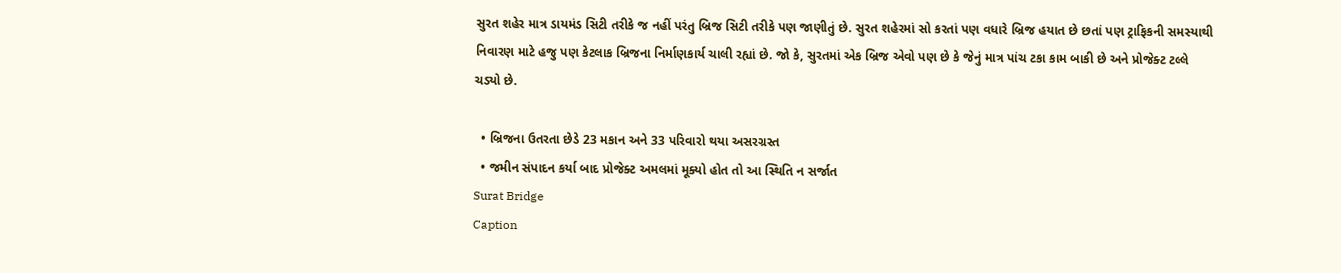સુરત શહેર માત્ર ડાયમંડ સિટી તરીકે જ નહીં પરંતુ બ્રિજ સિટી તરીકે પણ જાણીતું છે. સુરત શહેરમાં સો કરતાં પણ વધારે બ્રિજ હયાત છે છતાં પણ ટ્રાફિકની સમસ્યાથી નિવારણ માટે હજુ પણ કેટલાક બ્રિજના નિર્માણકાર્ય ચાલી રહ્યાં છે. જો કે, સુરતમાં એક બ્રિજ એવો પણ છે કે જેનું માત્ર પાંચ ટકા કામ બાકી છે અને પ્રોજેક્ટ ટલ્લે ચડ્યો છે.

  • બ્રિજના ઉતરતા છેડે 23 મકાન અને 33 પરિવારો થયા અસરગ્રસ્ત
  • જમીન સંપાદન કર્યા બાદ પ્રોજેક્ટ અમલમાં મૂક્યો હોત તો આ સ્થિતિ ન સર્જાત
Surat Bridge
Caption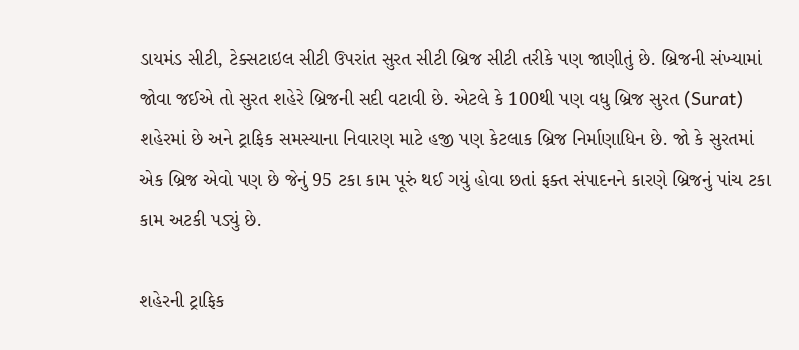ડાયમંડ સીટી, ટેક્સટાઇલ સીટી ઉપરાંત સુરત સીટી બ્રિજ સીટી તરીકે પણ જાણીતું છે. બ્રિજની સંખ્યામાં જોવા જઈએ તો સુરત શહેરે બ્રિજની સદી વટાવી છે. એટલે કે 100થી પણ વધુ બ્રિજ સુરત (Surat) શહેરમાં છે અને ટ્રાફિક સમસ્યાના નિવારણ માટે હજી પણ કેટલાક બ્રિજ નિર્માણાધિન છે. જો કે સુરતમાં એક બ્રિજ એવો પણ છે જેનું 95 ટકા કામ પૂરું થઈ ગયું હોવા છતાં ફક્ત સંપાદનને કારણે બ્રિજનું પાંચ ટકા કામ અટકી પડ્યું છે.

શહેરની ટ્રાફિક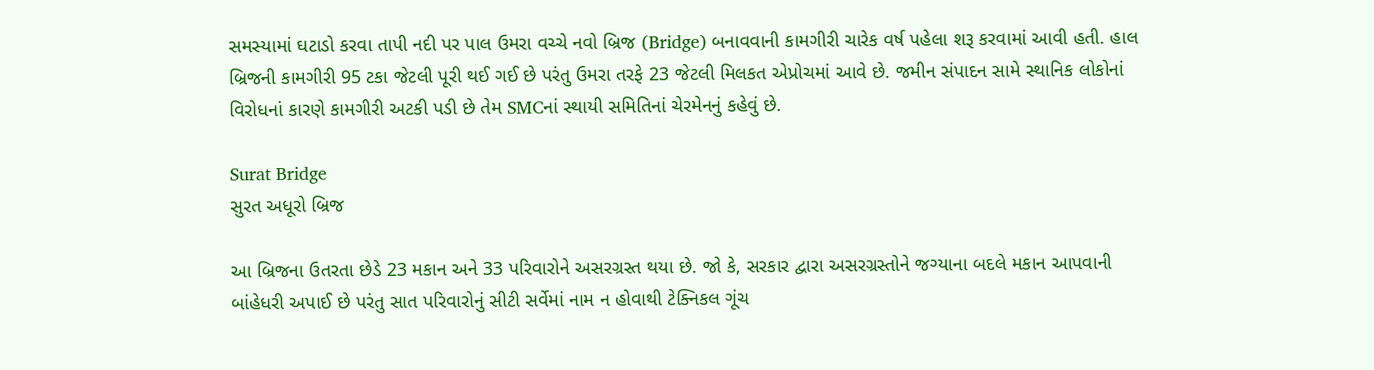સમસ્યામાં ઘટાડો કરવા તાપી નદી પર પાલ ઉમરા વચ્ચે નવો બ્રિજ (Bridge) બનાવવાની કામગીરી ચારેક વર્ષ પહેલા શરૂ કરવામાં આવી હતી. હાલ બ્રિજની કામગીરી 95 ટકા જેટલી પૂરી થઈ ગઈ છે પરંતુ ઉમરા તરફે 23 જેટલી મિલકત એપ્રોચમાં આવે છે. જમીન સંપાદન સામે સ્થાનિક લોકોનાં વિરોધનાં કારણે કામગીરી અટકી પડી છે તેમ SMCનાં સ્થાયી સમિતિનાં ચેરમેનનું કહેવું છે.

Surat Bridge
સુરત અધૂરો બ્રિજ

આ બ્રિજના ઉતરતા છેડે 23 મકાન અને 33 પરિવારોને અસરગ્રસ્ત થયા છે. જો કે, સરકાર દ્વારા અસરગ્રસ્તોને જગ્યાના બદલે મકાન આપવાની બાંહેધરી અપાઈ છે પરંતુ સાત પરિવારોનું સીટી સર્વેમાં નામ ન હોવાથી ટેક્નિકલ ગૂંચ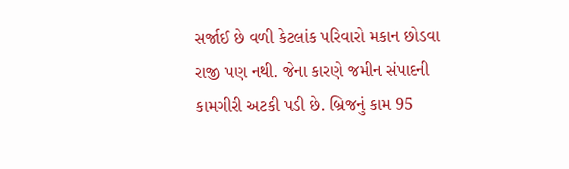સર્જાઈ છે વળી કેટલાંક પરિવારો મકાન છોડવા રાજી પણ નથી. જેના કારણે જમીન સંપાદની કામગીરી અટકી પડી છે. બ્રિજનું કામ 95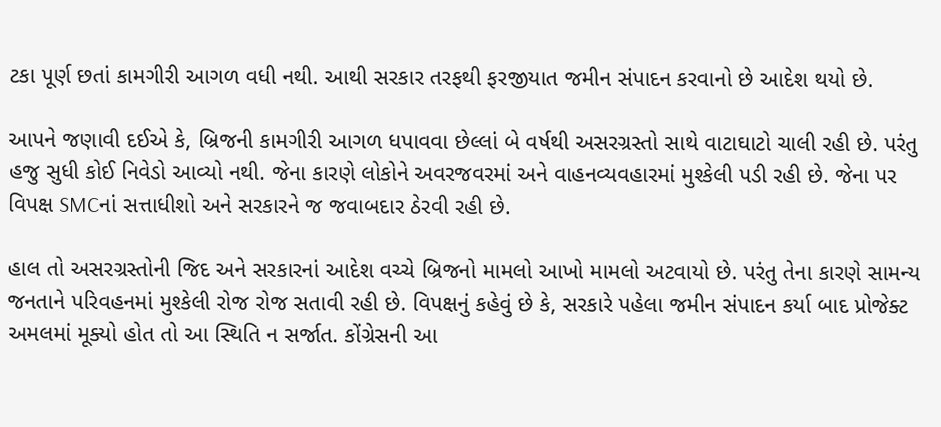ટકા પૂર્ણ છતાં કામગીરી આગળ વધી નથી. આથી સરકાર તરફથી ફરજીયાત જમીન સંપાદન કરવાનો છે આદેશ થયો છે.

આપને જણાવી દઈએ કે, બ્રિજની કામગીરી આગળ ધપાવવા છેલ્લાં બે વર્ષથી અસરગ્રસ્તો સાથે વાટાઘાટો ચાલી રહી છે. પરંતુ હજુ સુધી કોઈ નિવેડો આવ્યો નથી. જેના કારણે લોકોને અવરજવરમાં અને વાહનવ્યવહારમાં મુશ્કેલી પડી રહી છે. જેના પર વિપક્ષ SMCનાં સત્તાધીશો અને સરકારને જ જવાબદાર ઠેરવી રહી છે.

હાલ તો અસરગ્રસ્તોની જિદ અને સરકારનાં આદેશ વચ્ચે બ્રિજનો મામલો આખો મામલો અટવાયો છે. પરંતુ તેના કારણે સામન્ય જનતાને પરિવહનમાં મુશ્કેલી રોજ રોજ સતાવી રહી છે. વિપક્ષનું કહેવું છે કે, સરકારે પહેલા જમીન સંપાદન કર્યા બાદ પ્રોજેક્ટ અમલમાં મૂક્યો હોત તો આ સ્થિતિ ન સર્જાત. કોંગ્રેસની આ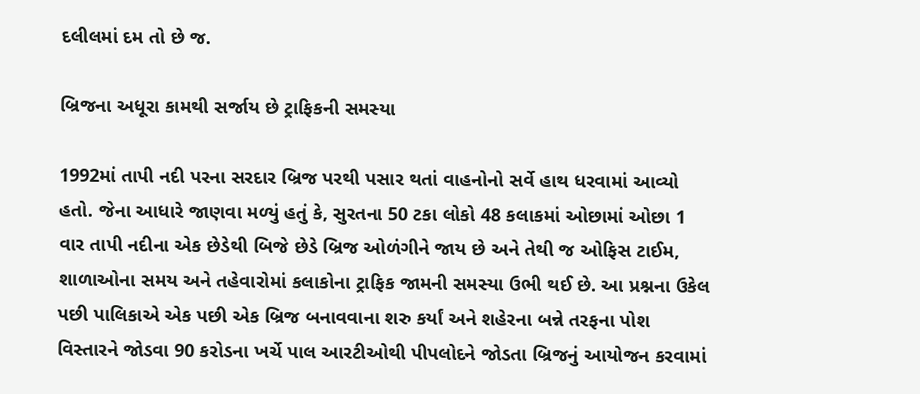દલીલમાં દમ તો છે જ.

બ્રિજના અધૂરા કામથી સર્જાય છે ટ્રાફિકની સમસ્યા

1992માં તાપી નદી પરના સરદાર બ્રિજ પરથી પસાર થતાં વાહનોનો સર્વે હાથ ધરવામાં આવ્યો હતો. જેના આધારે જાણવા મળ્યું હતું કે, સુરતના 50 ટકા લોકો 48 કલાકમાં ઓછામાં ઓછા 1 વાર તાપી નદીના એક છેડેથી બિજે છેડે બ્રિજ ઓળંગીને જાય છે અને તેથી જ ઓફિસ ટાઈમ, શાળાઓના સમય અને તહેવારોમાં કલાકોના ટ્રાફિક જામની સમસ્યા ઉભી થઈ છે. આ પ્રશ્નના ઉકેલ પછી પાલિકાએ એક પછી એક બ્રિજ બનાવવાના શરુ કર્યાં અને શહેરના બન્ને તરફના પોશ વિસ્તારને જોડવા 90 કરોડના ખર્ચે પાલ આરટીઓથી પીપલોદને જોડતા બ્રિજનું આયોજન કરવામાં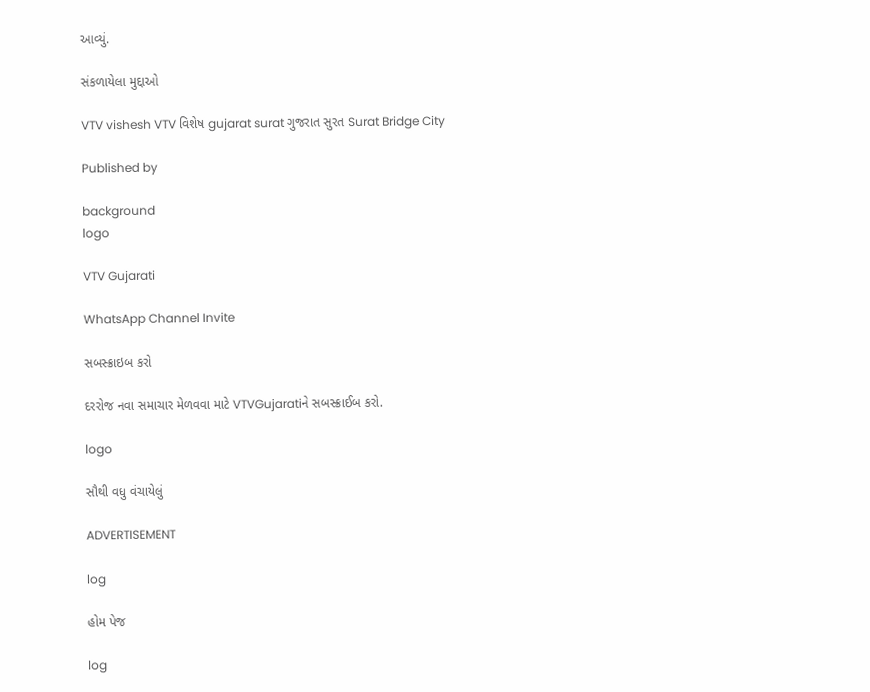આવ્યું.

સંકળાયેલા મુદ્દાઓ

VTV vishesh VTV વિશેષ gujarat surat ગુજરાત સુરત Surat Bridge City

Published by

background
logo

VTV Gujarati

WhatsApp Channel Invite

સબસ્ક્રાઇબ કરો

દરરોજ નવા સમાચાર મેળવવા માટે VTVGujaratiને સબસ્ક્રાઈબ કરો.

logo

સૌથી વધુ વંચાયેલું

ADVERTISEMENT

log

હોમ પેજ

log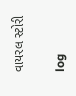વાયરલ સ્ટોરી

log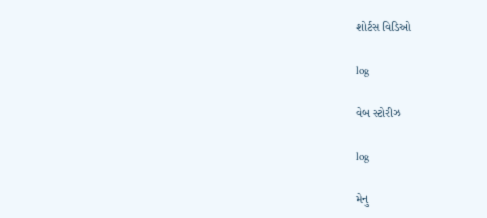શોર્ટસ વિડિઓ

log

વેબ સ્ટોરીઝ

log

મેનુ